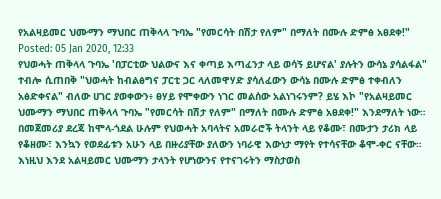የአልዛይመር ህሙማን ማህበር ጠቅላላ ጉባኤ "የመርሳት በሽታ የለም" በማለት በሙሉ ድምፅ አፀደቀ!"
Posted: 05 Jan 2020, 12:33
የህወሓት ጠቅላላ ጉባኤ 'በፓርቲው ህልውና እና ቀጣይ እጣፈንታ ላይ ወሳኝ ይሆናል' ያሉትን ውሳኔ ያሳልፋል" ተብሎ ሲጠበቅ "ህወሓት ከብልፅግና ፓርቲ ጋር ላለመዋሃድ ያሳለፈውን ውሳኔ በሙሉ ድምፅ ተቀብለን አፅድቀናል" ብለው ሀገር ያወቀውን፥ ፀሃይ የሞቀውን ነገር መልሰው አልነገሩንም? ይሄ እኮ "የአልዛይመር ህሙማን ማህበር ጠቅላላ ጉባኤ "የመርሳት በሽታ የለም" በማለት በሙሉ ድምፅ አፀደቀ!" እንደማለት ነው። በመጀመሪያ ደረጃ ከሞላ-ጎደል ሁሉም የህወሓት አባላትና አመራሮች ትላንት ላይ የቆሙ፣ በሙታን ታሪክ ላይ የቆዘሙ፣ እንኳን የወደፊቱን አሁን ላይ በዙሪያቸው ያለውን ነባራዊ እውነታ ማየት የተሳናቸው ቆሞ-ቀር ናቸው። እነዚህ እንደ አልዛይመር ህሙማን ታላንት የሆነውንና የተናገሩትን ማስታወስ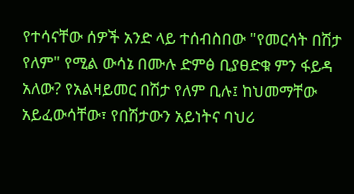የተሳናቸው ሰዎች አንድ ላይ ተሰብስበው "የመርሳት በሽታ የለም" የሚል ውሳኔ በሙሉ ድምፅ ቢያፀድቁ ምን ፋይዳ አለው? የአልዛይመር በሽታ የለም ቢሉ፤ ከህመማቸው አይፈውሳቸው፣ የበሽታውን አይነትና ባህሪ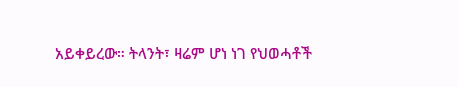አይቀይረው። ትላንት፣ ዛሬም ሆነ ነገ የህወሓቶች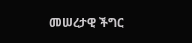መሠረታዊ ችግር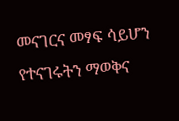መናገርና መፃፍ ሳይሆን የተናገሩትን ማወቅና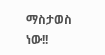ማስታወስ ነው!!